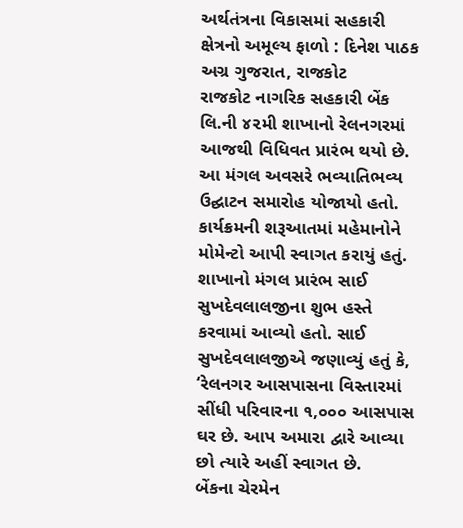અર્થતંત્રના વિકાસમાં સહકારી ક્ષેત્રનો અમૂલ્ય ફાળો : દિનેશ પાઠક
અગ્ર ગુજરાત, રાજકોટ
રાજકોટ નાગરિક સહકારી બેંક લિ.ની ૪૨મી શાખાનો રેલનગરમાં આજથી વિધિવત પ્રારંભ થયો છે. આ મંગલ અવસરે ભવ્યાતિભવ્ય ઉદ્ઘાટન સમારોહ યોજાયો હતો. કાર્યક્રમની શરૂઆતમાં મહેમાનોને મોમેન્ટો આપી સ્વાગત કરાયું હતું. શાખાનો મંગલ પ્રારંભ સાઈ સુખદેવલાલજીના શુભ હસ્તે કરવામાં આવ્યો હતો. સાઈ સુખદેવલાલજીએ જણાવ્યું હતું કે, ‘રેલનગર આસપાસના વિસ્તારમાં સીંધી પરિવારના ૧,૦૦૦ આસપાસ ઘર છે. આપ અમારા દ્વારે આવ્યા છો ત્યારે અહીં સ્વાગત છે.
બેંકના ચેરમેન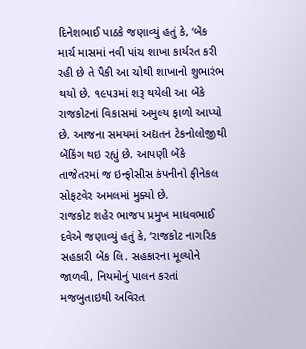દિનેશભાઈ પાઠકે જણાવ્યું હતું કે, ‘બેંક માર્ચ માસમાં નવી પાંચ શાખા કાર્યરત કરી રહી છે તે પૈકી આ ચોથી શાખાનો શુભારંભ થયો છે. ૧૯૫૩માં શરૂ થયેલી આ બેંકે રાજકોટનાં વિકાસમાં અમુલ્ય ફાળો આપ્યો છે. આજના સમયમાં અદ્યતન ટેકનોલોજીથી બેંકિંગ થઇ રહ્યું છે. આપણી બેંકે તાજેતરમાં જ ઇન્ફોસીસ કંપનીનો ફીનેકલ સોફટવેર અમલમાં મુક્યો છે.
રાજકોટ શહેર ભાજપ પ્રમુખ માધવભાઈ દવેએ જણાવ્યું હતું કે, ‘રાજકોટ નાગરિક સહકારી બેંક લિ. સહકારના મૂલ્યોને જાળવી, નિયમોનું પાલન કરતાં મજબુતાઇથી અવિરત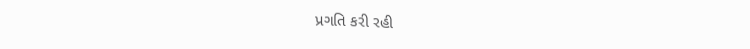પ્રગતિ કરી રહી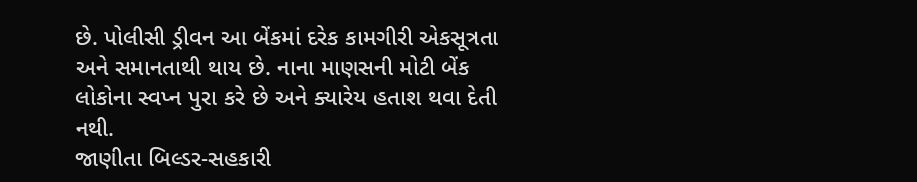છે. પોલીસી ડ્રીવન આ બેંકમાં દરેક કામગીરી એકસૂત્રતા અને સમાનતાથી થાય છે. નાના માણસની મોટી બેંક લોકોના સ્વપ્ન પુરા કરે છે અને ક્યારેય હતાશ થવા દેતી નથી.
જાણીતા બિલ્ડર-સહકારી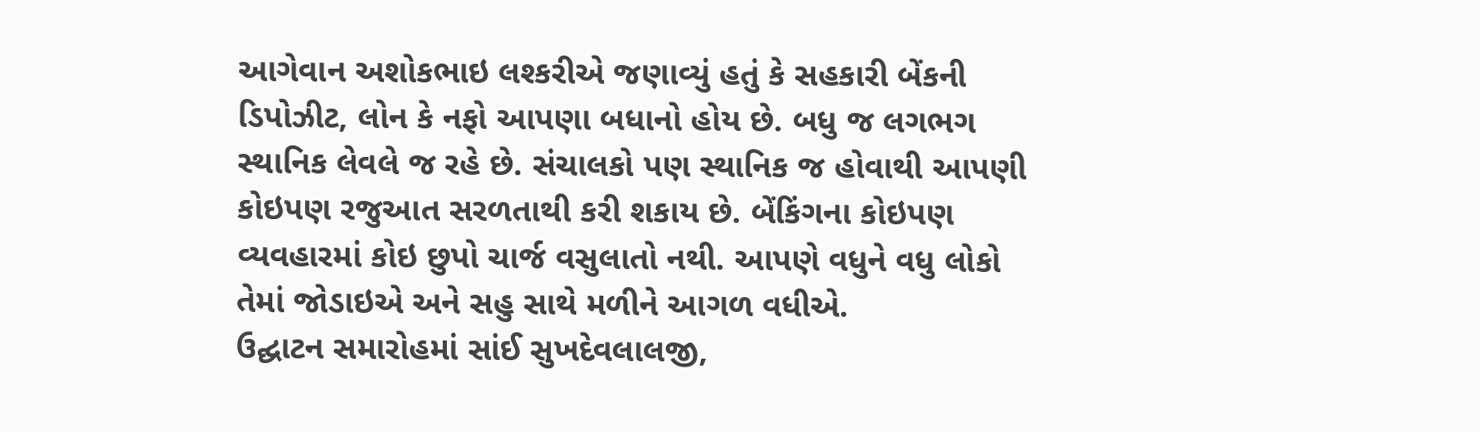આગેવાન અશોકભાઇ લશ્કરીએ જણાવ્યું હતું કે સહકારી બેંકની ડિપોઝીટ, લોન કે નફો આપણા બધાનો હોય છે. બધુ જ લગભગ સ્થાનિક લેવલે જ રહે છે. સંચાલકો પણ સ્થાનિક જ હોવાથી આપણી કોઇપણ રજુઆત સરળતાથી કરી શકાય છે. બેંકિંગના કોઇપણ વ્યવહારમાં કોઇ છુપો ચાર્જ વસુલાતો નથી. આપણે વધુને વધુ લોકો તેમાં જોડાઇએ અને સહુ સાથે મળીને આગળ વધીએ.
ઉદ્ઘાટન સમારોહમાં સાંઈ સુખદેવલાલજી,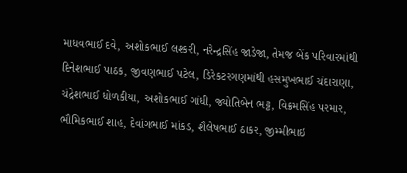માધવભાઈ દવે, અશોકભાઈ લશ્કરી, નરેન્દ્રસિંહ જાડેજા, તેમજ બેંક પરિવારમાંથી દિનેશભાઈ પાઠક, જીવણભાઈ પટેલ, ડિરેકટરગણમાંથી હસમુખભાઈ ચંદારાણા, ચંદ્રેશભાઈ ધોળકીયા, અશોકભાઈ ગાંધી, જ્યોતિબેન ભટ્ટ, વિક્રમસિંહ પરમાર, ભૌમિકભાઈ શાહ, દેવાંગભાઈ માંકડ, શૈલેષભાઈ ઠાકર, જીમ્મીભાઇ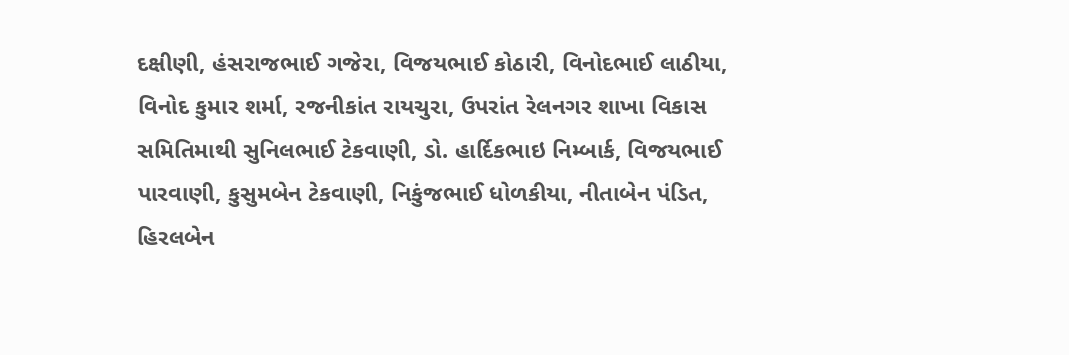દક્ષીણી, હંસરાજભાઈ ગજેરા, વિજયભાઈ કોઠારી, વિનોદભાઈ લાઠીયા, વિનોદ કુમાર શર્મા, રજનીકાંત રાયચુરા, ઉપરાંત રેલનગર શાખા વિકાસ સમિતિમાથી સુનિલભાઈ ટેકવાણી, ડો. હાર્દિકભાઇ નિમ્બાર્ક, વિજયભાઈ પારવાણી, કુસુમબેન ટેકવાણી, નિકુંજભાઈ ધોળકીયા, નીતાબેન પંડિત, હિરલબેન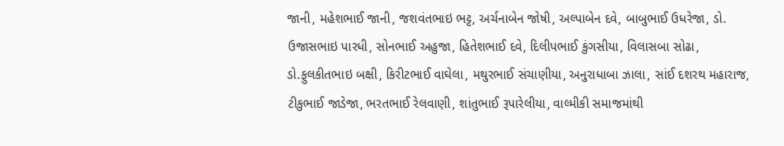જાની, મહેશભાઈ જાની, જશવંતભાઇ ભટ્ટ, અર્ચનાબેન જોષી, અલ્પાબેન દવે, બાબુભાઈ ઉધરેજા, ડો. ઉજાસભાઇ પારધી, સોનભાઈ અહુજા, હિતેશભાઈ દવે, દિલીપભાઈ કુંગસીયા, વિલાસબા સોઢા, ડો.ફુલકીતભાઇ બક્ષી, કિરીટભાઈ વાઘેલા, મથુરભાઈ સંચાણીયા, અનુરાધાબા ઝાલા, સાંઈ દશરથ મહારાજ, ટીકુભાઈ જાડેજા, ભરતભાઈ રેલવાણી, શાંતુભાઈ રૂપારેલીયા, વાલ્મીકી સમાજમાંથી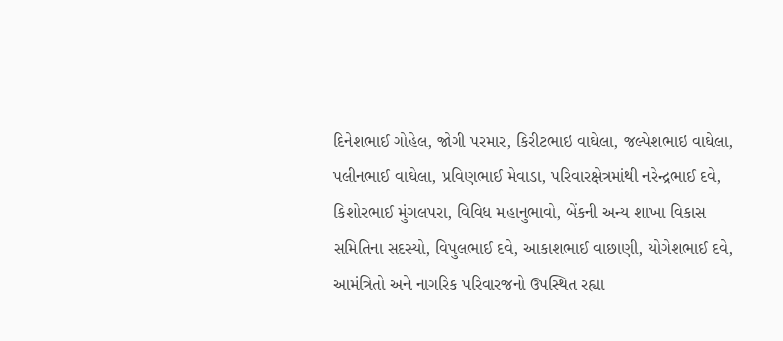દિનેશભાઈ ગોહેલ, જોગી પરમાર, કિરીટભાઇ વાઘેલા, જલ્પેશભાઇ વાઘેલા, પલીનભાઈ વાઘેલા, પ્રવિણભાઈ મેવાડા, પરિવારક્ષેત્રમાંથી નરેન્દ્રભાઈ દવે, કિશોરભાઈ મુંગલપરા, વિવિધ મહાનુભાવો, બેંકની અન્ય શાખા વિકાસ સમિતિના સદસ્યો, વિપુલભાઈ દવે, આકાશભાઈ વાછાણી, યોગેશભાઈ દવે, આમંત્રિતો અને નાગરિક પરિવારજનો ઉપસ્થિત રહ્યા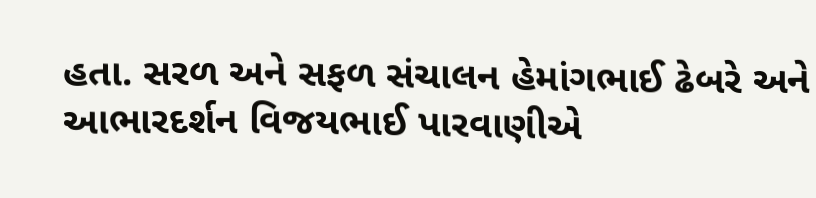હતા. સરળ અને સફળ સંચાલન હેમાંગભાઈ ઢેબરે અને આભારદર્શન વિજયભાઈ પારવાણીએ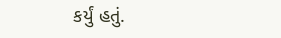કર્યું હતું.